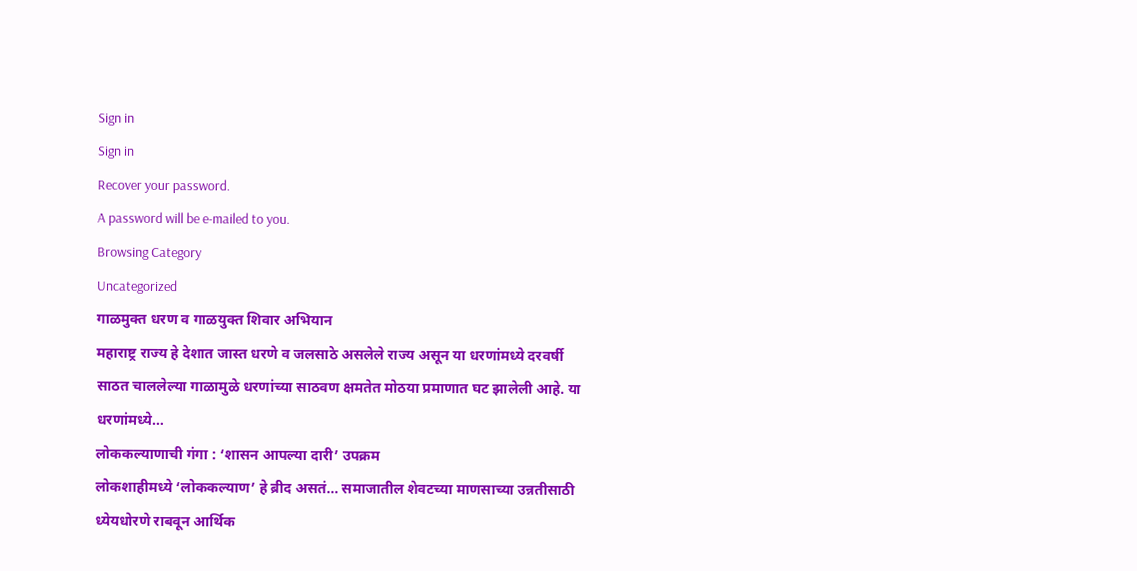Sign in
Sign in
Recover your password.
A password will be e-mailed to you.
Browsing Category
Uncategorized
गाळमुक्त धरण व गाळयुक्त शिवार अभियान
महाराष्ट्र राज्य हे देशात जास्त धरणे व जलसाठे असलेले राज्य असून या धरणांमध्ये दरवर्षी साठत चाललेल्या गाळामुळे धरणांच्या साठवण क्षमतेत मोठया प्रमाणात घट झालेली आहे. या धरणांमध्ये…
लोककल्याणाची गंगा : ‘शासन आपल्या दारी’ उपक्रम
लोकशाहीमध्ये ‘लोककल्याण’ हे ब्रीद असतं… समाजातील शेवटच्या माणसाच्या उन्नतीसाठी ध्येयधोरणे राबवून आर्थिक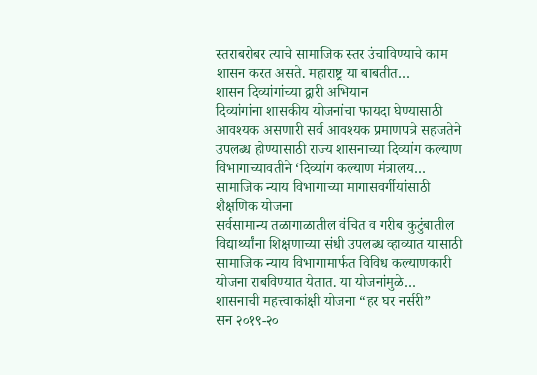स्तराबरोबर त्याचे सामाजिक स्तर उंचाविण्याचे काम शासन करत असते. महाराष्ट्र या बाबतीत…
शासन दिव्यांगांच्या द्वारी अभियान
दिव्यांगांना शासकीय योजनांचा फायदा घेण्यासाठी आवश्यक असणारी सर्व आवश्यक प्रमाणपत्रे सहजतेने उपलब्ध होण्यासाठी राज्य शासनाच्या दिव्यांग कल्याण विभागाच्यावतीने ‘दिव्यांग कल्याण मंत्रालय…
सामाजिक न्याय विभागाच्या मागासवर्गीयांसाठी शैक्षणिक योजना
सर्वसामान्य तळागाळातील वंचित व गरीब कुटुंबातील विद्यार्थ्यांना शिक्षणाच्या संधी उपलब्ध व्हाव्यात यासाठी सामाजिक न्याय विभागामार्फत विविध कल्याणकारी योजना राबविण्यात येतात. या योजनांमुळे…
शासनाची महत्त्वाकांक्षी योजना “हर घर नर्सरी”
सन २०१९-२०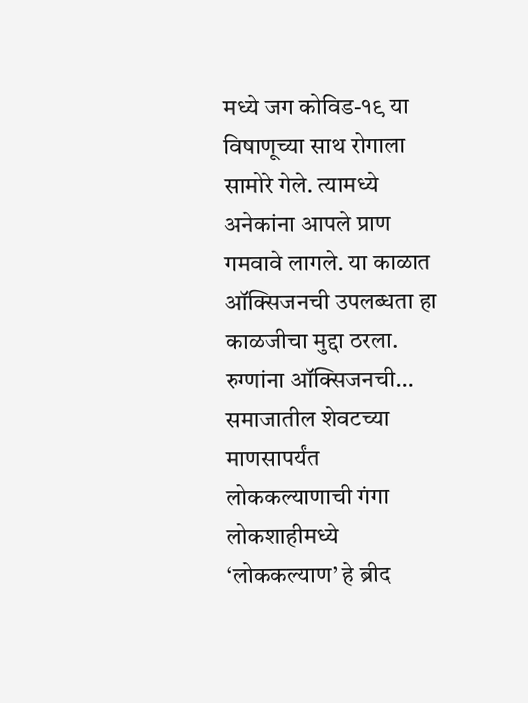मध्ये जग कोविड-१९ या विषाणूच्या साथ रोगाला सामोरे गेले. त्यामध्ये अनेकांना आपले प्राण गमवावे लागले. या काळात ऑक्सिजनची उपलब्धता हा काळजीचा मुद्दा ठरला. रुग्णांना ऑक्सिजनची…
समाजातील शेवटच्या माणसापर्यंत लोककल्याणाची गंगा
लोकशाहीमध्ये ‘लोककल्याण’ हे ब्रीद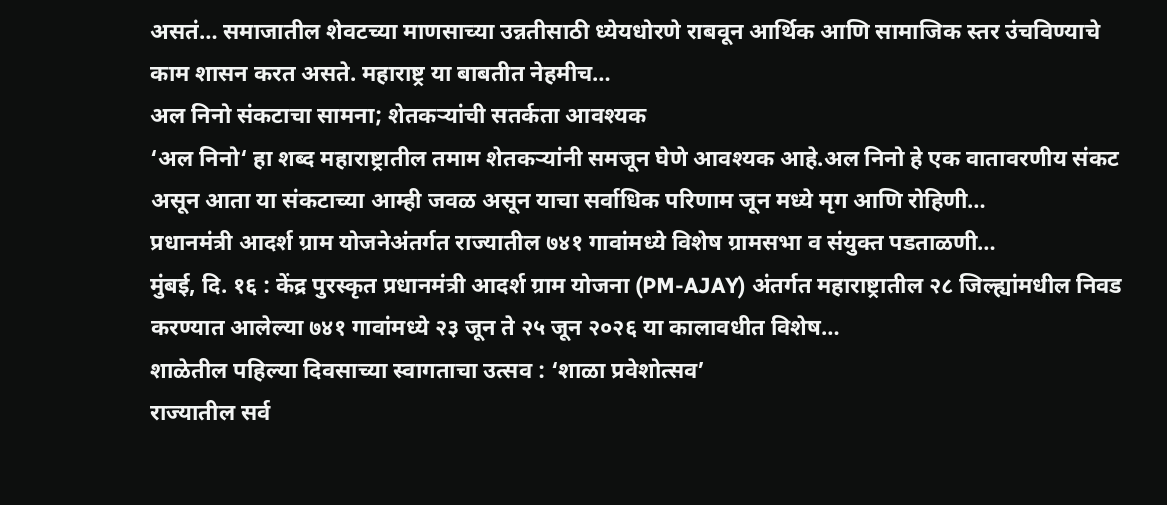असतं… समाजातील शेवटच्या माणसाच्या उन्नतीसाठी ध्येयधोरणे राबवून आर्थिक आणि सामाजिक स्तर उंचविण्याचे काम शासन करत असते. महाराष्ट्र या बाबतीत नेहमीच…
अल निनो संकटाचा सामना; शेतकऱ्यांची सतर्कता आवश्यक
‘अल निनो‘ हा शब्द महाराष्ट्रातील तमाम शेतकऱ्यांनी समजून घेणे आवश्यक आहे.अल निनो हे एक वातावरणीय संकट असून आता या संकटाच्या आम्ही जवळ असून याचा सर्वाधिक परिणाम जून मध्ये मृग आणि रोहिणी…
प्रधानमंत्री आदर्श ग्राम योजनेअंतर्गत राज्यातील ७४१ गावांमध्ये विशेष ग्रामसभा व संयुक्त पडताळणी…
मुंबई, दि. १६ : केंद्र पुरस्कृत प्रधानमंत्री आदर्श ग्राम योजना (PM-AJAY) अंतर्गत महाराष्ट्रातील २८ जिल्ह्यांमधील निवड करण्यात आलेल्या ७४१ गावांमध्ये २३ जून ते २५ जून २०२६ या कालावधीत विशेष…
शाळेतील पहिल्या दिवसाच्या स्वागताचा उत्सव : ‘शाळा प्रवेशोत्सव’
राज्यातील सर्व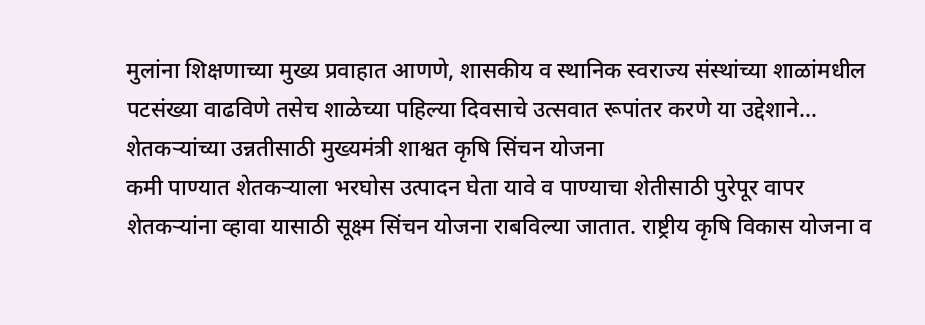मुलांना शिक्षणाच्या मुख्य प्रवाहात आणणे, शासकीय व स्थानिक स्वराज्य संस्थांच्या शाळांमधील पटसंख्या वाढविणे तसेच शाळेच्या पहिल्या दिवसाचे उत्सवात रूपांतर करणे या उद्देशाने…
शेतकऱ्यांच्या उन्नतीसाठी मुख्यमंत्री शाश्वत कृषि सिंचन योजना
कमी पाण्यात शेतकऱ्याला भरघोस उत्पादन घेता यावे व पाण्याचा शेतीसाठी पुरेपूर वापर शेतकऱ्यांना व्हावा यासाठी सूक्ष्म सिंचन योजना राबविल्या जातात. राष्ट्रीय कृषि विकास योजना व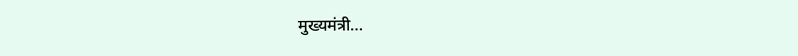मुख्यमंत्री…